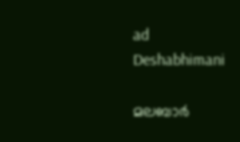ad
Deshabhimani

മലബാര്‍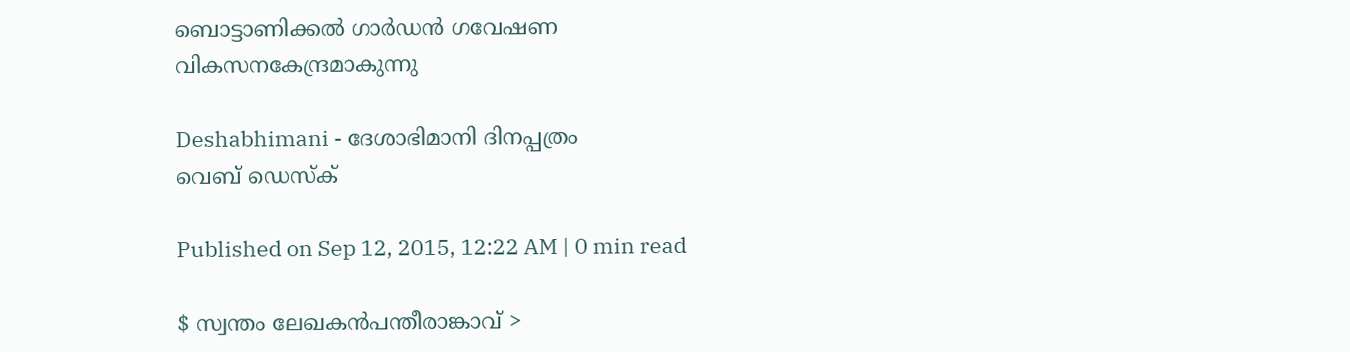ബൊട്ടാണിക്കല്‍ ഗാര്‍ഡന്‍ ഗവേഷണ വികസനകേന്ദ്രമാകുന്നു

Deshabhimani - ദേശാഭിമാനി ദിനപ്പത്രം
വെബ് ഡെസ്ക്

Published on Sep 12, 2015, 12:22 AM | 0 min read

$ സ്വന്തം ലേഖകന്‍പന്തീരാങ്കാവ് >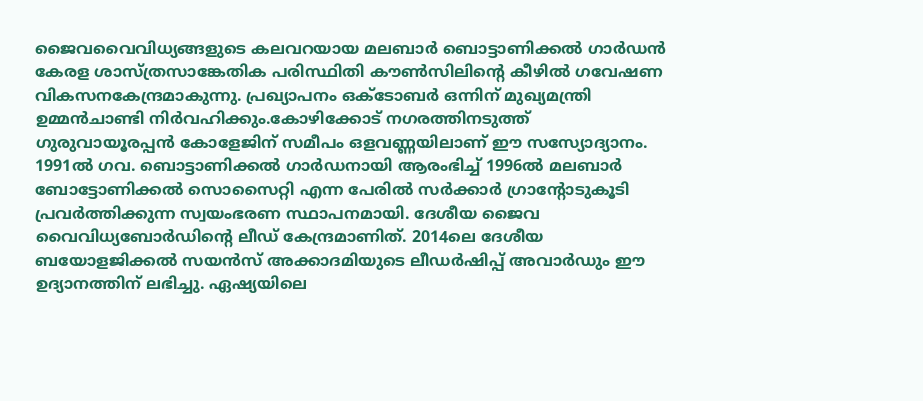ജൈവവൈവിധ്യങ്ങളുടെ കലവറയായ മലബാര്‍ ബൊട്ടാണിക്കല്‍ ഗാര്‍ഡന്‍ കേരള ശാസ്ത്രസാങ്കേതിക പരിസ്ഥിതി കൗണ്‍സിലിന്റെ കീഴില്‍ ഗവേഷണ വികസനകേന്ദ്രമാകുന്നു. പ്രഖ്യാപനം ഒക്ടോബര്‍ ഒന്നിന് മുഖ്യമന്ത്രി ഉമ്മന്‍ചാണ്ടി നിര്‍വഹിക്കും.കോഴിക്കോട് നഗരത്തിനടുത്ത് ഗുരുവായൂരപ്പന്‍ കോളേജിന് സമീപം ഒളവണ്ണയിലാണ് ഈ സസ്യോദ്യാനം. 1991ല്‍ ഗവ. ബൊട്ടാണിക്കല്‍ ഗാര്‍ഡനായി ആരംഭിച്ച് 1996ല്‍ മലബാര്‍ ബോട്ടോണിക്കല്‍ സൊസൈറ്റി എന്ന പേരില്‍ സര്‍ക്കാര്‍ ഗ്രാന്റോടുകൂടി പ്രവര്‍ത്തിക്കുന്ന സ്വയംഭരണ സ്ഥാപനമായി. ദേശീയ ജൈവ വൈവിധ്യബോര്‍ഡിന്റെ ലീഡ് കേന്ദ്രമാണിത്. 2014ലെ ദേശീയ ബയോളജിക്കല്‍ സയന്‍സ് അക്കാദമിയുടെ ലീഡര്‍ഷിപ്പ് അവാര്‍ഡും ഈ ഉദ്യാനത്തിന് ലഭിച്ചു. ഏഷ്യയിലെ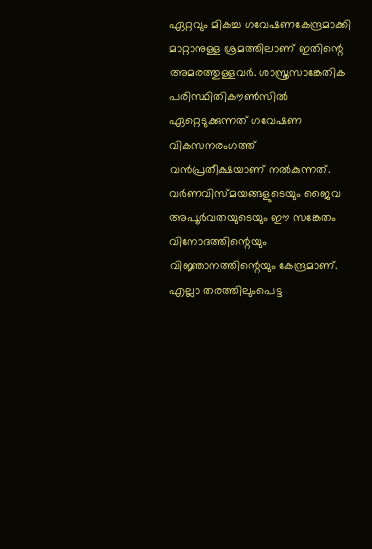ഏറ്റവും മികച്ച ഗവേഷണകേന്ദ്രമാക്കി മാറ്റാനുള്ള ശ്രമത്തിലാണ് ഇതിന്റെ അമരത്തുള്ളവര്‍. ശാസ്ത്രസാങ്കേതിക പരിസ്ഥിതികൗണ്‍സില്‍ ഏറ്റെടുക്കുന്നത് ഗവേഷണ വികസനരംഗത്ത് വന്‍പ്രതീക്ഷയാണ് നല്‍കുന്നത്. വര്‍ണവിസ്മയങ്ങളുടെയും ജൈവ അപൂര്‍വതയുടെയും ഈ സങ്കേതം വിനോദത്തിന്റെയും വിജ്ഞാനത്തിന്റെയും കേന്ദ്രമാണ്. എല്ലാ തരത്തിലുംപെട്ട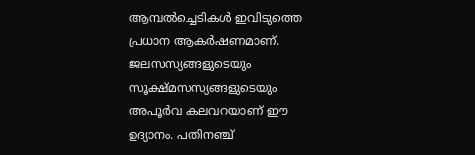ആമ്പല്‍ച്ചെടികള്‍ ഇവിടുത്തെ പ്രധാന ആകര്‍ഷണമാണ്. ജലസസ്യങ്ങളുടെയും സൂക്ഷ്മസസ്യങ്ങളുടെയും അപൂര്‍വ കലവറയാണ് ഈ ഉദ്യാനം. പതിനഞ്ച്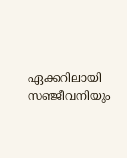ഏക്കറിലായി സഞ്ജീവനിയും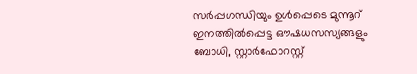സര്‍പ്പഗന്ധിയും ഉള്‍പ്പെടെ മുന്നൂറ് ഇനത്തില്‍പ്പെട്ട ഔഷധസസ്യങ്ങളും ബോധി, സ്റ്റാര്‍ഫോറസ്റ്റ്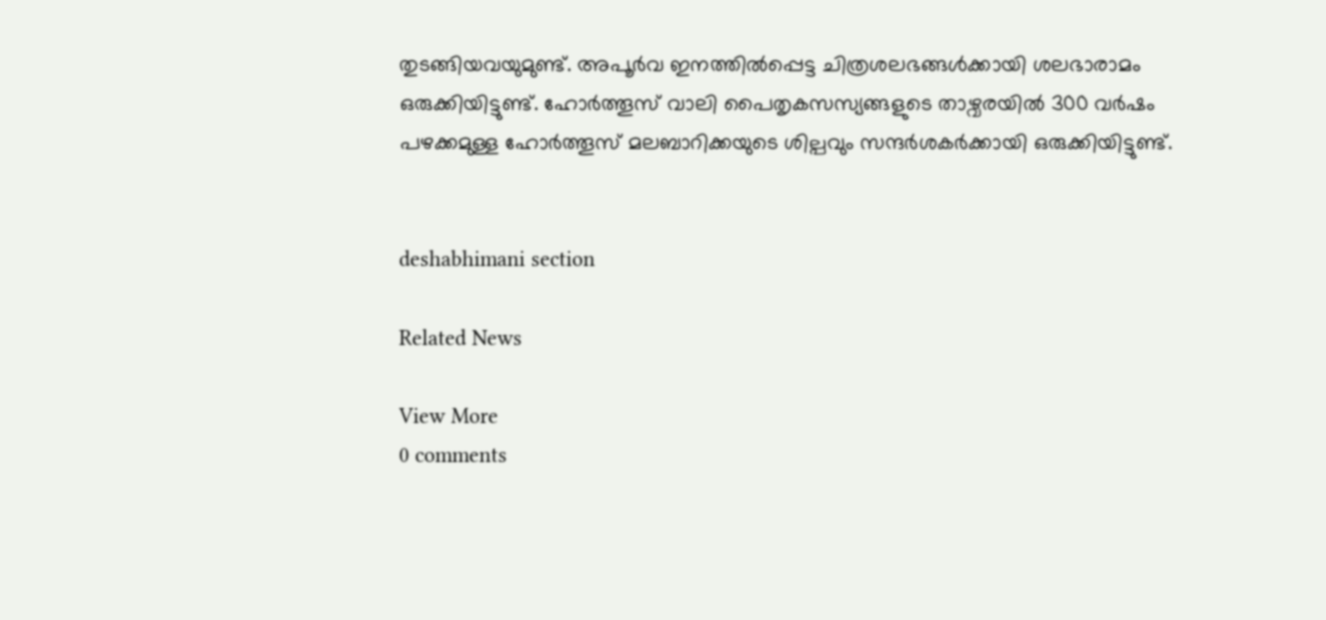തുടങ്ങിയവയുമുണ്ട്. അപൂര്‍വ ഇനത്തില്‍പ്പെട്ട ചിത്രശലഭങ്ങള്‍ക്കായി ശലഭാരാമം ഒരുക്കിയിട്ടുണ്ട്. ഹോര്‍ത്തൂസ് വാലി പൈതൃകസസ്യങ്ങളുടെ താഴ്വരയില്‍ 300 വര്‍ഷം പഴക്കമുള്ള ഹോര്‍ത്തൂസ് മലബാറിക്കയുടെ ശില്പവും സന്ദര്‍ശകര്‍ക്കായി ഒരുക്കിയിട്ടുണ്ട്.


deshabhimani section

Related News

View More
0 comments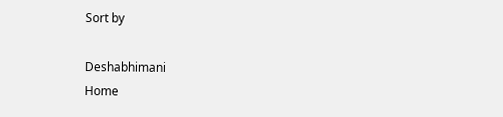Sort by

Deshabhimani
Home